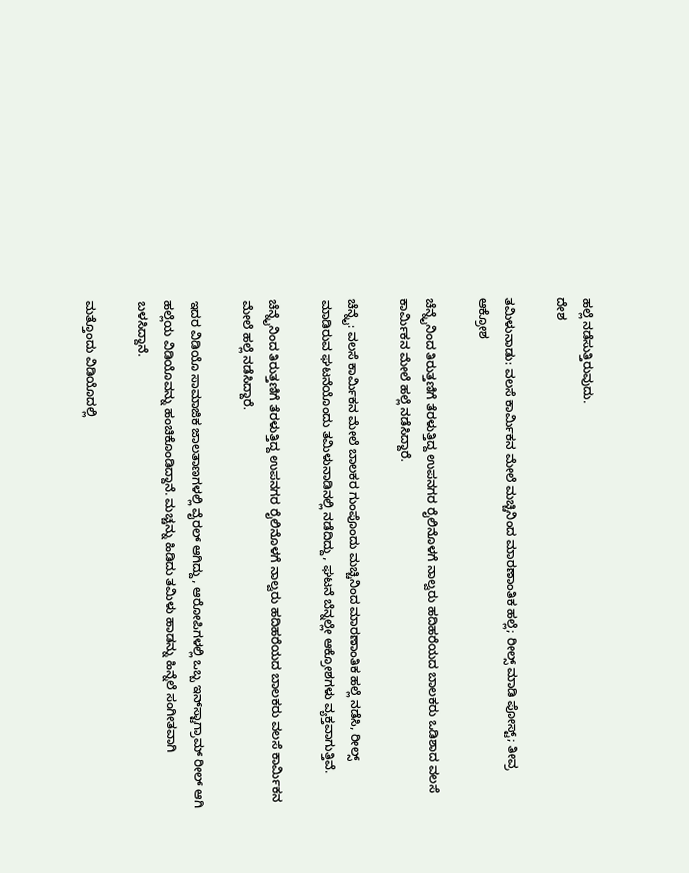ಹಲ್ಲೆ ನಡೆಸುತ್ತಿರುವುದು.
ದೇಶ

ತಮಿಳುನಾಡು: ವಲಸೆ ಕಾರ್ಮಿಕನ ಮೇಲೆ ಮಚ್ಚಿನಿಂದ ಮಾರಣಾಂತಿಕ ಹಲ್ಲೆ; ರೀಲ್ಸ್ ಮಾಡಿ ಪೋಸ್ಟ್; ತೀವ್ರ ಆಕ್ರೋಶ

ಚೆನ್ನೈನಿಂದ ತಿರುತ್ತಣಿಗೆ ತೆರಳುತ್ತಿದ್ದ ಉಪನಗರ ರೈಲಿನೊಳಗೆ ನಾಲ್ವರು ಹದಿಹರೆಯದ ಬಾಲಕರು ಒಡಿಶಾದ ವಲಸೆ ಕಾರ್ಮಿಕನ ಮೇಲೆ ಹಲ್ಲೆ ನಡೆಸಿದ್ದಾರೆ.

ಚೆನ್ನೈ: ವಲಸೆ ಕಾರ್ಮಿಕನ ಮೇಲೆ ಬಾಲಕರ ಗುಂಪೊಂದು ಮಚ್ಚಿನಿಂದ ಮಾರಣಾಂತಿಕ ಹಲ್ಲೆ ನಡೆಸಿ, ರೀಲ್ಸ್ ಮಾಡಿರುವ ಘಟನೆಯೊಂದು ತಮಿಳುನಾಡಿನಲ್ಲಿ ನಡೆದಿದ್ದು, ಘಟನೆ ಬೆನ್ನಲ್ಲೇ ಆಕ್ರೋಶಗಳು ವ್ಯಕ್ತವಾಗುತ್ತಿವೆ.

ಚೆನ್ನೈನಿಂದ ತಿರುತ್ತಣಿಗೆ ತೆರಳುತ್ತಿದ್ದ ಉಪನಗರ ರೈಲಿನೊಳಗೆ ನಾಲ್ವರು ಹದಿಹರೆಯದ ಬಾಲಕರು ವಲಸೆ ಕಾರ್ಮಿಕನ ಮೇಲೆ ಹಲ್ಲೆ ನಡೆಸಿದ್ದಾರೆ.

ಇದರ ವಿಡಿಯೊ ಸಾಮಾಜಿಕ ಜಾಲತಾಣಗಳಲ್ಲಿ ವೈರಲ್ ಆಗಿದ್ದು, ಆರೋಪಿಗಳಲ್ಲಿ ಒಬ್ಬ ಇನ್‌ಸ್ಟಾಗ್ರಾಮ್ ರೀಲ್ ಆಗಿ ಹಲ್ಲೆಯ ವಿಡಿಯೊವನ್ನು ಹಂಚಿಕೊಂಡಿದ್ದಾನೆ. ಮಚ್ಚನ್ನು ಹಿಡಿದು ತಮಿಳು ಹಾಡನ್ನು ಹಿನ್ನೆಲೆ ಸಂಗೀತವಾಗಿ ಬಳಸಿದ್ದಾನೆ.

ಮತ್ತೊಂದು ವಿಡಿಯೊದಲ್ಲಿ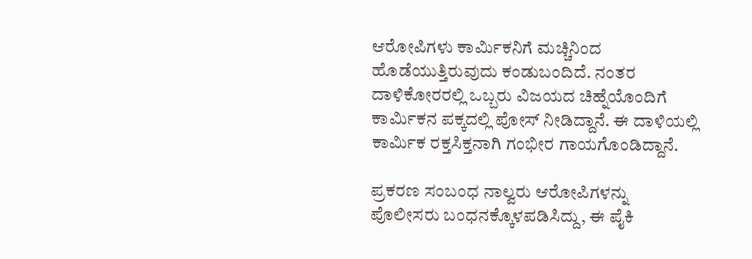ಆರೋಪಿಗಳು ಕಾರ್ಮಿಕನಿಗೆ ಮಚ್ಚಿನಿಂದ ಹೊಡೆಯುತ್ತಿರುವುದು ಕಂಡುಬಂದಿದೆ. ನಂತರ ದಾಳಿಕೋರರಲ್ಲಿ ಒಬ್ಬರು ವಿಜಯದ ಚಿಹ್ನೆಯೊಂದಿಗೆ ಕಾರ್ಮಿಕನ ಪಕ್ಕದಲ್ಲಿ ಪೋಸ್ ನೀಡಿದ್ದಾನೆ. ಈ ದಾಳಿಯಲ್ಲಿ ಕಾರ್ಮಿಕ ರಕ್ತಸಿಕ್ತನಾಗಿ ಗಂಭೀರ ಗಾಯಗೊಂಡಿದ್ದಾನೆ.

ಪ್ರಕರಣ ಸಂಬಂಧ ನಾಲ್ವರು ಆರೋಪಿಗಳನ್ನು ಪೊಲೀಸರು ಬಂಧನಕ್ಕೊಳಪಡಿಸಿದ್ದು, ಈ ಪೈಕಿ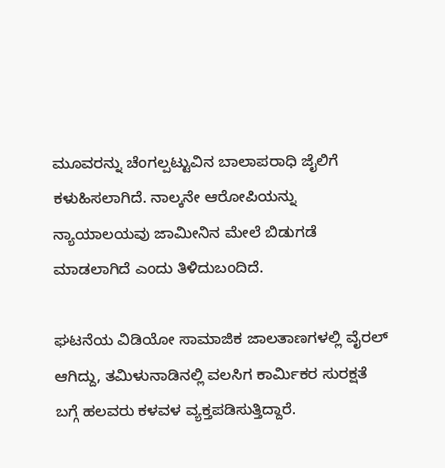ಮೂವರನ್ನು ಚೆಂಗಲ್ಪಟ್ಟುವಿನ ಬಾಲಾಪರಾಧಿ ಜೈಲಿಗೆ ಕಳುಹಿಸಲಾಗಿದೆ. ನಾಲ್ಕನೇ ಆರೋಪಿಯನ್ನು ನ್ಯಾಯಾಲಯವು ಜಾಮೀನಿನ ಮೇಲೆ ಬಿಡುಗಡೆ ಮಾಡಲಾಗಿದೆ ಎಂದು ತಿಳಿದುಬಂದಿದೆ.

ಘಟನೆಯ ವಿಡಿಯೋ ಸಾಮಾಜಿಕ ಜಾಲತಾಣಗಳಲ್ಲಿ ವೈರಲ್ ಆಗಿದ್ದು, ತಮಿಳುನಾಡಿನಲ್ಲಿ ವಲಸಿಗ ಕಾರ್ಮಿಕರ ಸುರಕ್ಷತೆ ಬಗ್ಗೆ ಹಲವರು ಕಳವಳ ವ್ಯಕ್ತಪಡಿಸುತ್ತಿದ್ದಾರೆ.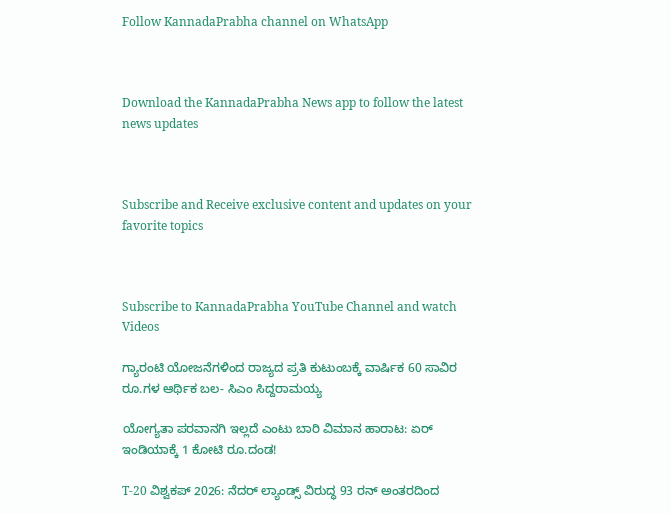Follow KannadaPrabha channel on WhatsApp



Download the KannadaPrabha News app to follow the latest news updates



Subscribe and Receive exclusive content and updates on your favorite topics



Subscribe to KannadaPrabha YouTube Channel and watch Videos

ಗ್ಯಾರಂಟಿ ಯೋಜನೆಗಳಿಂದ ರಾಜ್ಯದ ಪ್ರತಿ ಕುಟುಂಬಕ್ಕೆ ವಾರ್ಷಿಕ 60 ಸಾವಿರ ರೂ.ಗಳ ಆರ್ಥಿಕ ಬಲ- ಸಿಎಂ ಸಿದ್ದರಾಮಯ್ಯ

ಯೋಗ್ಯತಾ ಪರವಾನಗಿ ಇಲ್ಲದೆ ಎಂಟು ಬಾರಿ ವಿಮಾನ ಹಾರಾಟ: ಏರ್ ಇಂಡಿಯಾಕ್ಕೆ 1 ಕೋಟಿ ರೂ.ದಂಡ!

T-20 ವಿಶ್ವಕಪ್ 2026: ನೆದರ್ ಲ್ಯಾಂಡ್ಸ್ ವಿರುದ್ಧ 93 ರನ್ ಅಂತರದಿಂದ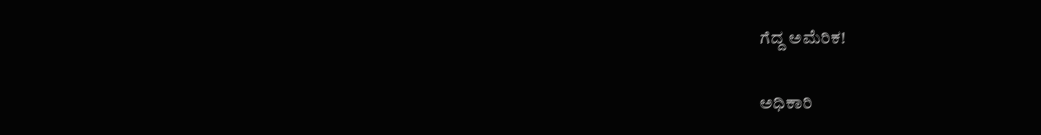ಗೆದ್ದ ಅಮೆರಿಕ!

ಅಧಿಕಾರಿ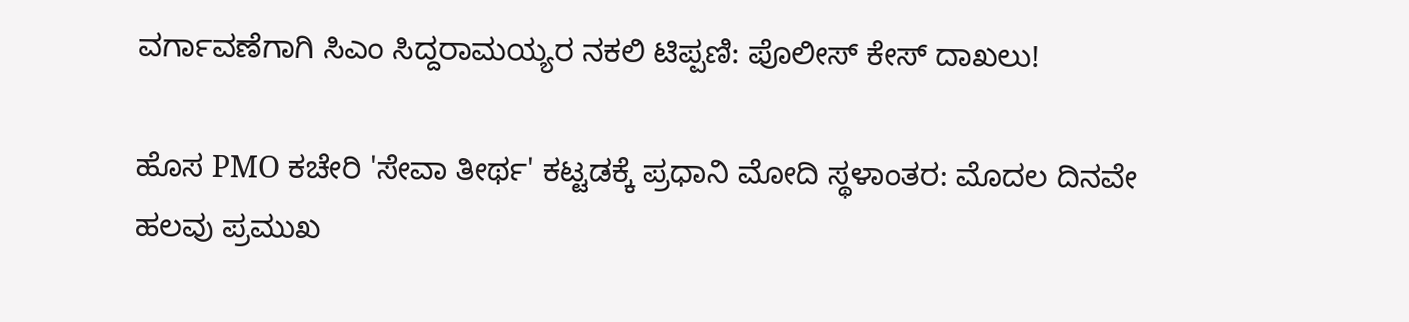ವರ್ಗಾವಣೆಗಾಗಿ ಸಿಎಂ ಸಿದ್ದರಾಮಯ್ಯರ ನಕಲಿ ಟಿಪ್ಪಣಿ: ಪೊಲೀಸ್ ಕೇಸ್ ದಾಖಲು!

ಹೊಸ PMO ಕಚೇರಿ 'ಸೇವಾ ತೀರ್ಥ' ಕಟ್ಟಡಕ್ಕೆ ಪ್ರಧಾನಿ ಮೋದಿ ಸ್ಥಳಾಂತರ: ಮೊದಲ ದಿನವೇ ಹಲವು ಪ್ರಮುಖ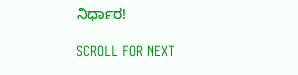ನಿರ್ಧಾರ!

SCROLL FOR NEXT